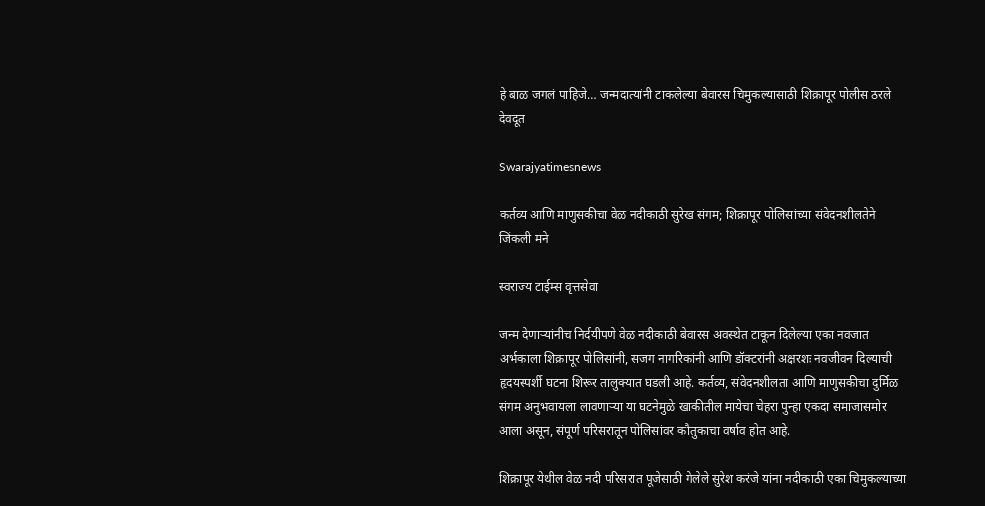हे बाळ जगलं पाहिजे… जन्मदात्यांनी टाकलेल्या बेवारस चिमुकल्यासाठी शिक्रापूर पोलीस ठरले देवदूत

Swarajyatimesnews

कर्तव्य आणि माणुसकीचा वेळ नदीकाठी सुरेख संगम; शिक्रापूर पोलिसांच्या संवेदनशीलतेने जिंकली मने

स्वराज्य टाईम्स वृत्तसेवा

जन्म देणाऱ्यांनीच निर्दयीपणे वेळ नदीकाठी बेवारस अवस्थेत टाकून दिलेल्या एका नवजात अर्भकाला शिक्रापूर पोलिसांनी, सजग नागरिकांनी आणि डॉक्टरांनी अक्षरशः नवजीवन दिल्याची हृदयस्पर्शी घटना शिरूर तालुक्यात घडली आहे. कर्तव्य, संवेदनशीलता आणि माणुसकीचा दुर्मिळ संगम अनुभवायला लावणाऱ्या या घटनेमुळे खाकीतील मायेचा चेहरा पुन्हा एकदा समाजासमोर आला असून, संपूर्ण परिसरातून पोलिसांवर कौतुकाचा वर्षाव होत आहे.

शिक्रापूर येथील वेळ नदी परिसरात पूजेसाठी गेलेले सुरेश करंजे यांना नदीकाठी एका चिमुकल्याच्या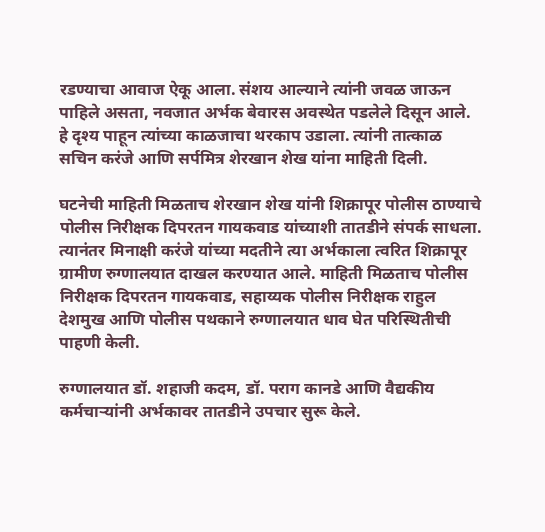रडण्याचा आवाज ऐकू आला. संशय आल्याने त्यांनी जवळ जाऊन पाहिले असता, नवजात अर्भक बेवारस अवस्थेत पडलेले दिसून आले. हे दृश्य पाहून त्यांच्या काळजाचा थरकाप उडाला. त्यांनी तात्काळ सचिन करंजे आणि सर्पमित्र शेरखान शेख यांना माहिती दिली.

घटनेची माहिती मिळताच शेरखान शेख यांनी शिक्रापूर पोलीस ठाण्याचे पोलीस निरीक्षक दिपरतन गायकवाड यांच्याशी तातडीने संपर्क साधला. त्यानंतर मिनाक्षी करंजे यांच्या मदतीने त्या अर्भकाला त्वरित शिक्रापूर ग्रामीण रुग्णालयात दाखल करण्यात आले. माहिती मिळताच पोलीस निरीक्षक दिपरतन गायकवाड, सहाय्यक पोलीस निरीक्षक राहुल देशमुख आणि पोलीस पथकाने रुग्णालयात धाव घेत परिस्थितीची पाहणी केली.

रुग्णालयात डॉ. शहाजी कदम, डॉ. पराग कानडे आणि वैद्यकीय कर्मचाऱ्यांनी अर्भकावर तातडीने उपचार सुरू केले.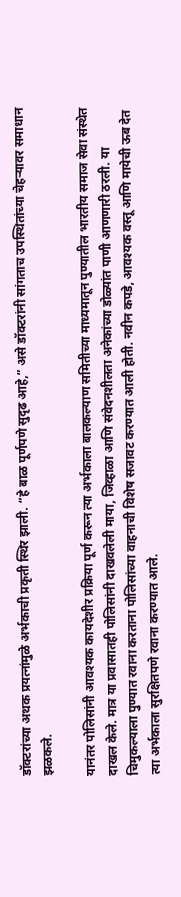डॉक्टरांच्या अथक प्रयत्नांमुळे अर्भकाची प्रकृती स्थिर झाली. “हे बाळ पूर्णपणे सुदृढ आहे,” असे डॉक्टरांनी सांगताच उपस्थितांच्या चेहऱ्यावर समाधान झळकले.

यानंतर पोलिसांनी आवश्यक कायदेशीर प्रक्रिया पूर्ण करून त्या अर्भकाला बालकल्याण समितीच्या माध्यमातून पुण्यातील भारतीय समाज सेवा संस्थेत दाखल केले. मात्र या प्रवासातही पोलिसांनी दाखवलेली माया, जिव्हाळा आणि संवेदनशीलता अनेकांच्या डोळ्यांत पाणी आणणारी ठरली. या चिमुकल्याला पुण्यात रवाना करताना पोलिसांच्या वाहनाची विशेष सजावट करण्यात आली होती. नवीन कपडे, आवश्यक वस्तू आणि मायेची ऊब देत त्या अर्भकाला सुरक्षितपणे रवाना करण्यात आले.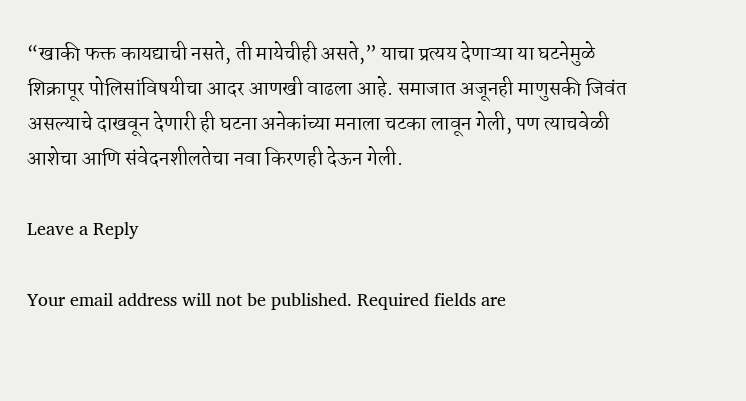“खाकी फक्त कायद्याची नसते, ती मायेचीही असते,” याचा प्रत्यय देणाऱ्या या घटनेमुळे शिक्रापूर पोलिसांविषयीचा आदर आणखी वाढला आहे. समाजात अजूनही माणुसकी जिवंत असल्याचे दाखवून देणारी ही घटना अनेकांच्या मनाला चटका लावून गेली, पण त्याचवेळी आशेचा आणि संवेदनशीलतेचा नवा किरणही देऊन गेली.

Leave a Reply

Your email address will not be published. Required fields are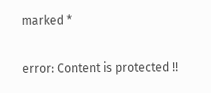marked *

error: Content is protected !!